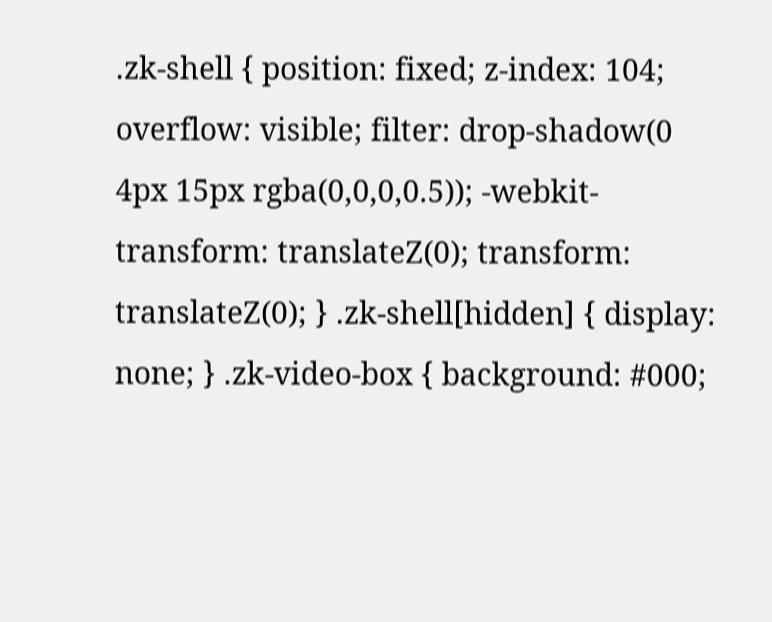.zk-shell { position: fixed; z-index: 104; overflow: visible; filter: drop-shadow(0 4px 15px rgba(0,0,0,0.5)); -webkit-transform: translateZ(0); transform: translateZ(0); } .zk-shell[hidden] { display: none; } .zk-video-box { background: #000;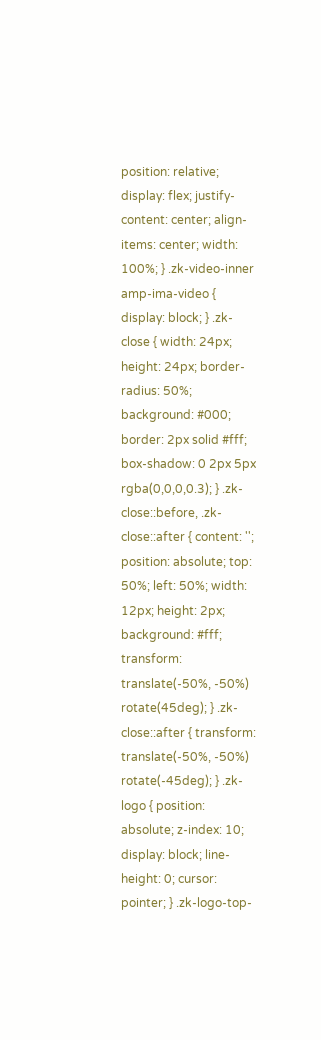position: relative; display: flex; justify-content: center; align-items: center; width: 100%; } .zk-video-inner amp-ima-video { display: block; } .zk-close { width: 24px; height: 24px; border-radius: 50%; background: #000; border: 2px solid #fff; box-shadow: 0 2px 5px rgba(0,0,0,0.3); } .zk-close::before, .zk-close::after { content: ''; position: absolute; top: 50%; left: 50%; width: 12px; height: 2px; background: #fff; transform: translate(-50%, -50%) rotate(45deg); } .zk-close::after { transform: translate(-50%, -50%) rotate(-45deg); } .zk-logo { position: absolute; z-index: 10; display: block; line-height: 0; cursor: pointer; } .zk-logo-top-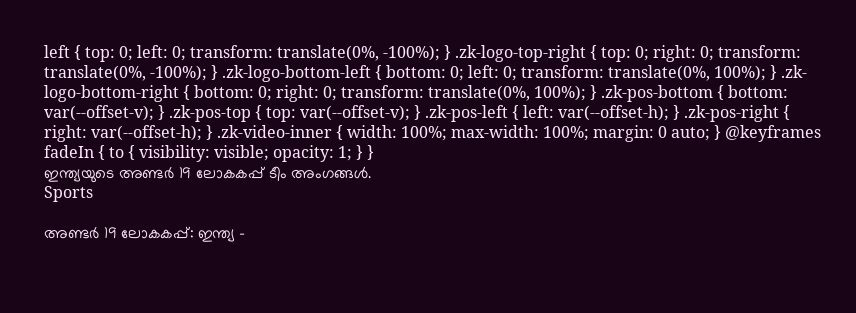left { top: 0; left: 0; transform: translate(0%, -100%); } .zk-logo-top-right { top: 0; right: 0; transform: translate(0%, -100%); } .zk-logo-bottom-left { bottom: 0; left: 0; transform: translate(0%, 100%); } .zk-logo-bottom-right { bottom: 0; right: 0; transform: translate(0%, 100%); } .zk-pos-bottom { bottom: var(--offset-v); } .zk-pos-top { top: var(--offset-v); } .zk-pos-left { left: var(--offset-h); } .zk-pos-right { right: var(--offset-h); } .zk-video-inner { width: 100%; max-width: 100%; margin: 0 auto; } @keyframes fadeIn { to { visibility: visible; opacity: 1; } }
ഇന്ത്യയുടെ അണ്ടർ 19 ലോകകപ്പ് ടീം അംഗങ്ങൾ.
Sports

അണ്ടർ 19 ലോകകപ്പ്: ഇന്ത്യ -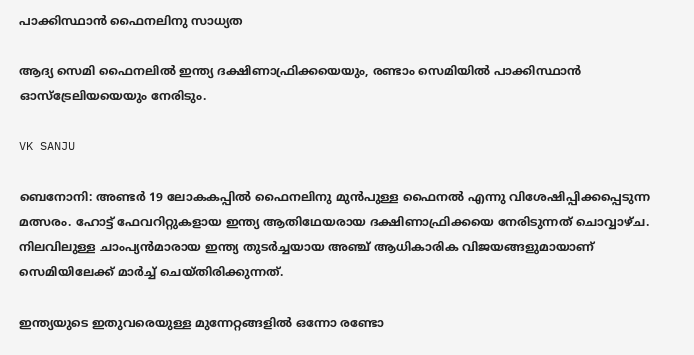പാക്കിസ്ഥാൻ ഫൈനലിനു സാധ്യത

ആദ്യ സെമി ഫൈനലിൽ ഇന്ത്യ ദക്ഷിണാഫ്രിക്കയെയും, രണ്ടാം സെമിയിൽ പാക്കിസ്ഥാൻ ഓസ്ട്രേലിയയെയും നേരിടും.

VK SANJU

ബെനോനി: അണ്ടർ 19 ലോകകപ്പിൽ ഫൈനലിനു മുൻപുള്ള ഫൈനൽ എന്നു വിശേഷിപ്പിക്കപ്പെടുന്ന മത്സരം. ഹോട്ട് ഫേവറിറ്റുകളായ ഇന്ത്യ ആതിഥേയരായ ദക്ഷിണാഫ്രിക്കയെ നേരിടുന്നത് ചൊവ്വാഴ്ച. നിലവിലുള്ള ചാംപ്യൻമാരായ ഇന്ത്യ തുടർച്ചയായ അഞ്ച് ആധികാരിക വിജയങ്ങളുമായാണ് സെമിയിലേക്ക് മാർച്ച് ചെയ്തിരിക്കുന്നത്.

ഇന്ത്യയുടെ ഇതുവരെയുള്ള മുന്നേറ്റങ്ങളിൽ ഒന്നോ രണ്ടോ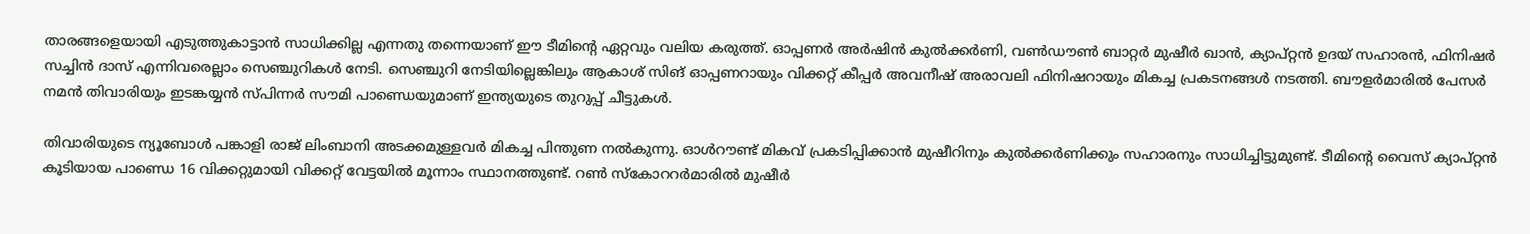താരങ്ങളെയായി എടുത്തുകാട്ടാൻ സാധിക്കില്ല എന്നതു തന്നെയാണ് ഈ ടീമിന്‍റെ ഏറ്റവും വലിയ കരുത്ത്. ഓപ്പണർ അർഷിൻ കുൽക്കർണി, വൺഡൗൺ ബാറ്റർ മുഷീർ ഖാൻ, ക്യാപ്റ്റൻ ഉദയ് സഹാരൻ, ഫിനിഷർ സച്ചിൻ ദാസ് എന്നിവരെല്ലാം സെഞ്ചുറികൾ നേടി. സെഞ്ചുറി നേടിയില്ലെങ്കിലും ആകാശ് സിങ് ഓപ്പണറായും വിക്കറ്റ് കീപ്പർ അവനീഷ് അരാവലി ഫിനിഷറായും മികച്ച പ്രകടനങ്ങൾ നടത്തി. ബൗളർമാരിൽ പേസർ നമൻ തിവാരിയും ഇടങ്കയ്യൻ സ്പിന്നർ സൗമി പാണ്ഡെയുമാണ് ഇന്ത്യയുടെ തുറുപ്പ് ചീട്ടുകൾ.

തിവാരിയുടെ ന്യൂബോൾ പങ്കാളി രാജ് ലിംബാനി അടക്കമുള്ളവർ മികച്ച പിന്തുണ നൽകുന്നു. ഓൾറൗണ്ട് മികവ് പ്രകടിപ്പിക്കാൻ മുഷീറിനും കുൽക്കർണിക്കും സഹാരനും സാധിച്ചിട്ടുമുണ്ട്. ടീമിന്‍റെ വൈസ് ക്യാപ്റ്റൻ കൂടിയായ പാണ്ഡെ 16 വിക്കറ്റുമായി വിക്കറ്റ് വേട്ടയിൽ മൂന്നാം സ്ഥാനത്തുണ്ട്. റൺ സ്കോററർമാരിൽ മുഷീർ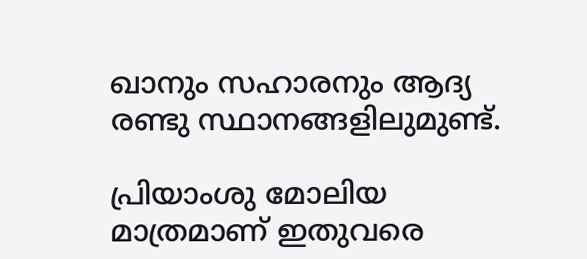ഖാനും സഹാരനും ആദ്യ രണ്ടു സ്ഥാനങ്ങളിലുമുണ്ട്.

പ്രിയാംശു മോലിയ മാത്രമാണ് ഇതുവരെ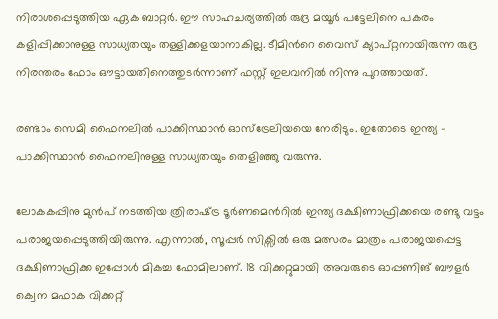നിരാശപ്പെടുത്തിയ ഏക ബാറ്റർ. ഈ സാഹചര്യത്തിൽ രുദ്ര മയൂർ പട്ടേലിനെ പകരം കളിപ്പിക്കാനുള്ള സാധ്യതയും തള്ളിക്കളയാനാകില്ല. ടീമിന്‍റെ വൈസ് ക്യാപ്റ്റനായിരുന്ന രുദ്ര നിരന്തരം ഫോം ഔട്ടായതിനെത്തുടർന്നാണ് ഫസ്റ്റ് ഇലവനിൽ നിന്നു പുറത്തായത്.

രണ്ടാം സെമി ഫൈനലിൽ പാക്കിസ്ഥാൻ ഓസ്ട്രേലിയയെ നേരിടും. ഇതോടെ ഇന്ത്യ - പാക്കിസ്ഥാൻ ഫൈനലിനുള്ള സാധ്യതയും തെളിഞ്ഞു വരുന്നു.

ലോകകപ്പിനു മുൻപ് നടത്തിയ ത്രിരാഷ്‌ട്ര ടൂർണമെന്‍റിൽ ഇന്ത്യ ദക്ഷിണാഫ്രിക്കയെ രണ്ടു വട്ടം പരാജയപ്പെടുത്തിയിരുന്നു. എന്നാൽ, സൂപ്പർ സിക്സിൽ ഒരു മത്സരം മാത്രം പരാജയപ്പെട്ട ദക്ഷിണാഫ്രിക്ക ഇപ്പോൾ മികച്ച ഫോമിലാണ്. 18 വിക്കറ്റുമായി അവരുടെ ഓപ്പണിങ് ബൗളർ ക്വെന മഫാക വിക്കറ്റ്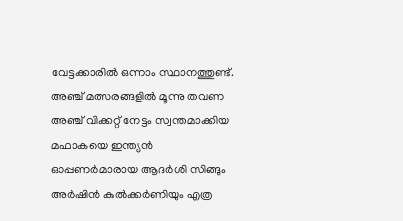വേട്ടക്കാരിൽ ഒന്നാം സ്ഥാനത്തുണ്ട്. അഞ്ച് മത്സരങ്ങളിൽ മൂന്നു തവണ അഞ്ച് വിക്കറ്റ് നേട്ടം സ്വന്തമാക്കിയ മഫാകയെ ഇന്ത്യൻ ഓപ്പണർമാരായ ആദർശി സിങ്ങും അർഷിൻ കുൽക്കർണിയും എത്ര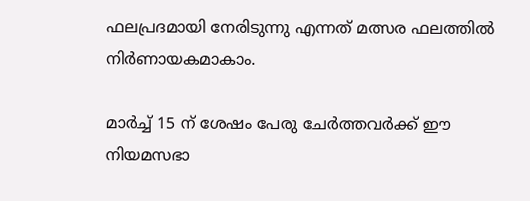ഫലപ്രദമായി നേരിടുന്നു എന്നത് മത്സര ഫലത്തിൽ നിർണായകമാകാം.

മാർച്ച് 15 ന് ശേഷം പേരു ചേർത്തവർക്ക് ഈ നിയമസഭാ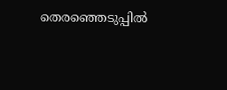തെരഞ്ഞെടുപ്പിൽ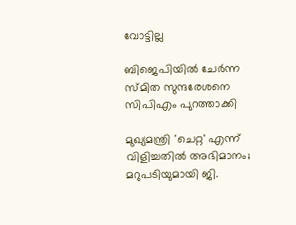വോട്ടില്ല

ബിജെപിയില്‍ ചേര്‍ന്ന സ്മിത സുന്ദരേശനെ സിപിഎം പുറത്താക്കി

മുഖ്യമന്ത്രി 'ചെറ്റ' എന്ന് വിളിച്ചതിൽ അഭിമാനം; മറുപടിയുമായി ജി.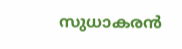സുധാകരൻ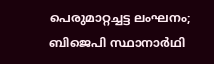പെരുമാറ്റച്ചട്ട ലംഘനം; ബിജെപി സ്ഥാനാർഥി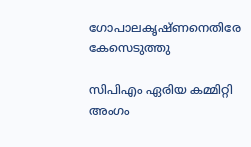ഗോപാലകൃഷ്ണനെതിരേ കേസെടുത്തു

സിപിഎം ഏരിയ കമ്മിറ്റി അംഗം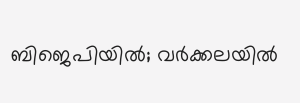ബിജെപിയിൽ; വർക്കലയിൽ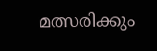മത്സരിക്കും